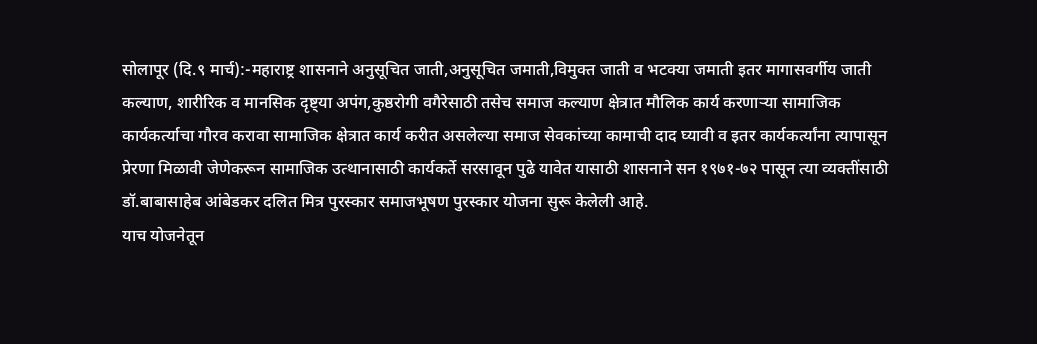सोलापूर (दि.९ मार्च):-महाराष्ट्र शासनाने अनुसूचित जाती,अनुसूचित जमाती,विमुक्त जाती व भटक्या जमाती इतर मागासवर्गीय जाती कल्याण, शारीरिक व मानसिक दृष्ट्या अपंग,कुष्ठरोगी वगैरेसाठी तसेच समाज कल्याण क्षेत्रात मौलिक कार्य करणाऱ्या सामाजिक कार्यकर्त्याचा गौरव करावा सामाजिक क्षेत्रात कार्य करीत असलेल्या समाज सेवकांच्या कामाची दाद घ्यावी व इतर कार्यकर्त्यांना त्यापासून प्रेरणा मिळावी जेणेकरून सामाजिक उत्थानासाठी कार्यकर्ते सरसावून पुढे यावेत यासाठी शासनाने सन १९७१-७२ पासून त्या व्यक्तींसाठी डॉ.बाबासाहेब आंबेडकर दलित मित्र पुरस्कार समाजभूषण पुरस्कार योजना सुरू केलेली आहे.
याच योजनेतून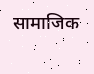सामाजिक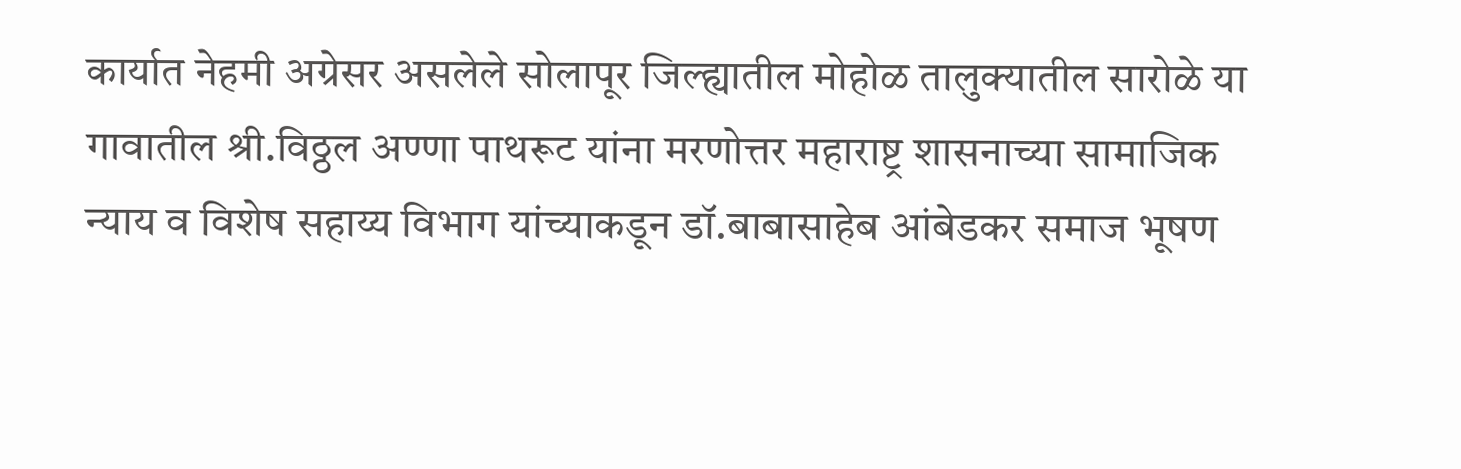कार्यात नेहमी अग्रेसर असलेले सोलापूर जिल्ह्यातील मोहोळ तालुक्यातील सारोळे या गावातील श्री.विठ्ठल अण्णा पाथरूट यांना मरणोत्तर महाराष्ट्र शासनाच्या सामाजिक न्याय व विशेष सहाय्य विभाग यांच्याकडून डॉ.बाबासाहेब आंबेडकर समाज भूषण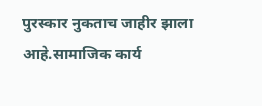पुरस्कार नुकताच जाहीर झाला आहे.सामाजिक कार्य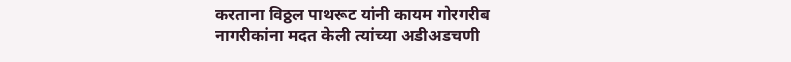करताना विठ्ठल पाथरूट यांनी कायम गोरगरीब नागरीकांना मदत केली त्यांच्या अडीअडचणी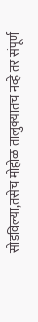सोडविल्या,तसेच मोहोळ तालुक्यातच नव्हे तर संपूर्ण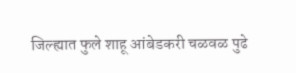जिल्ह्यात फुले शाहू आंबेडकरी चळवळ पुढे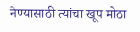नेण्यासाठी त्यांचा खूप मोठा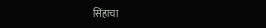सिंहाचा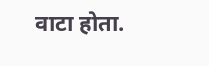वाटा होता.